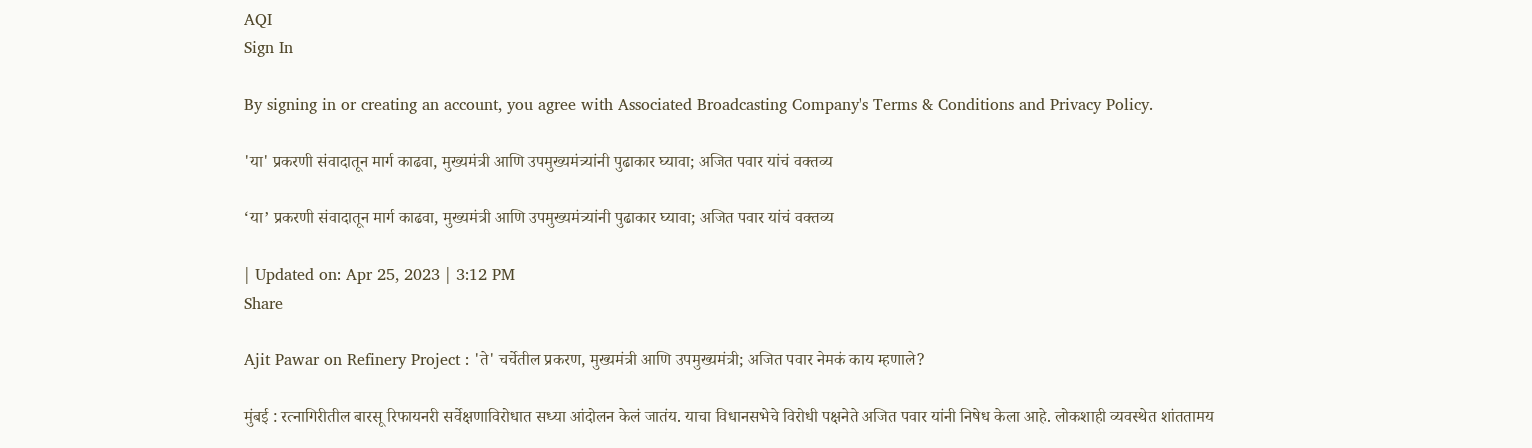AQI
Sign In

By signing in or creating an account, you agree with Associated Broadcasting Company's Terms & Conditions and Privacy Policy.

'या' प्रकरणी संवादातून मार्ग काढवा, मुख्यमंत्री आणि उपमुख्यमंत्र्यांनी पुढाकार घ्यावा; अजित पवार यांचं वक्तव्य

‘या’ प्रकरणी संवादातून मार्ग काढवा, मुख्यमंत्री आणि उपमुख्यमंत्र्यांनी पुढाकार घ्यावा; अजित पवार यांचं वक्तव्य

| Updated on: Apr 25, 2023 | 3:12 PM
Share

Ajit Pawar on Refinery Project : 'ते' चर्चेतील प्रकरण, मुख्यमंत्री आणि उपमुख्यमंत्री; अजित पवार नेमकं काय म्हणाले?

मुंबई : रत्नागिरीतील बारसू रिफायनरी सर्वेक्षणाविरोधात सध्या आंदोलन केलं जातंय. याचा विधानसभेचे विरोधी पक्षनेते अजित पवार यांनी निषेध केला आहे. लोकशाही व्यवस्थेत शांततामय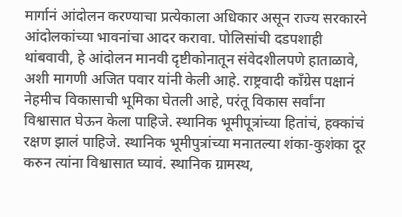मार्गानं आंदोलन करण्याचा प्रत्येकाला अधिकार असून राज्य सरकारने आंदोलकांच्या भावनांचा आदर करावा. पोलिसांची दडपशाही थांबवावी, हे आंदोलन मानवी दृष्टीकोनातून संवेदशीलपणे हाताळावे, अशी मागणी अजित पवार यांनी केली आहे. राष्ट्रवादी काँग्रेस पक्षानं नेहमीच विकासाची भूमिका घेतली आहे, परंतू विकास सर्वांना विश्वासात घेऊन केला पाहिजे. स्थानिक भूमीपूत्रांच्या हितांचं, हक्कांचं रक्षण झालं पाहिजे. स्थानिक भूमीपुत्रांच्या मनातल्या शंका-कुशंका दूर करुन त्यांना विश्वासात घ्यावं. स्थानिक ग्रामस्थ,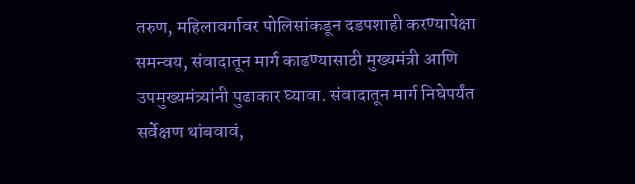तरुण, महिलावर्गावर पोलिसांकडून दडपशाही करण्यापेक्षा समन्वय, संवादातून मार्ग काढण्यासाठी मुख्यमंत्री आणि उपमुख्यमंत्र्यांनी पुढाकार घ्यावा. संवादातून मार्ग निघेपर्यंत सर्वेक्षण थांबवावं,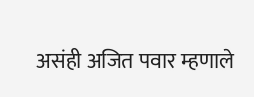असंही अजित पवार म्हणाले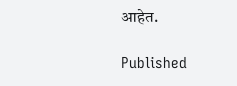आहेत.

Published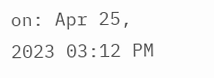on: Apr 25, 2023 03:12 PM